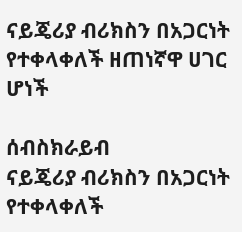ናይጄሪያ ብሪክስን በአጋርነት የተቀላቀለች ዘጠነኛዋ ሀገር ሆነች

ሰብስክራይብ
ናይጄሪያ ብሪክስን በአጋርነት የተቀላቀለች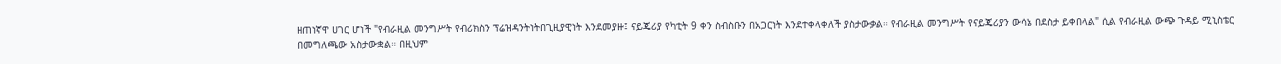ዘጠነኛዋ ሀገር ሆነች "የብራዚል መንግሥት የብሪክስን ፕሬዝዳንትነትበጊዚያዊነት እንደመያዙ፤ ናይጄሪያ የካቲት 9 ቀን ስብስቡን በአጋርነት እንደተቀላቀለች ያስታውቃል። የብራዚል መንግሥት የናይጄሪያን ውሳኔ በደስታ ይቀበላል" ሲል የብራዚል ውጭ ጉዳይ ሚኒስቴር በመግለጫው አስታውቋል። በዚህም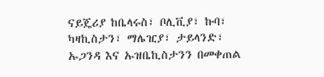ናይጄሪያ ከቤላሩስ፣ ቦሊቪያ፣ ኩባ፣ ካዛኪስታን፣ ማሌዢያ፣ ታይላንድ፣ ኡጋንዳ እና ኡዝቤኪስታንን በመቀጠል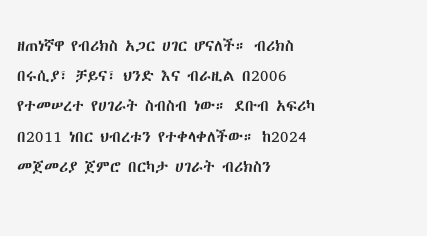ዘጠነኛዋ የብሪክስ አጋር ሀገር ሆናለች። ብሪክስ በሩሲያ፣ ቻይና፣ ህንድ እና ብራዚል በ2006 የተመሠረተ የሀገራት ስብስብ ነው። ደቡብ አፍሪካ በ2011 ነበር ህብረቱን የተቀላቀለችው። ከ2024 መጀመሪያ ጀምሮ በርካታ ሀገራት ብሪክስን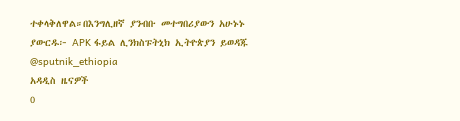ተቀላቅለዋል።በእንግሊዘኛ ያንብቡ መተግበሪያውን አሁኑኑ ያውርዱ፦ APK ፋይል ሊንክስፑትኒክ ኢትዮጵያን ይወዳጁ @sputnik_ethiopia
አዳዲስ ዜናዎች
0